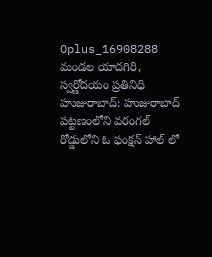Oplus_16908288
మండల యాదగిరి, స్వర్ణోదయం ప్రతినిధి హుజురాబాద్: హుజురాబాద్ పట్టణంలోని వరంగల్ రోడ్డులోని ఓ ఫంక్షన్ హాల్ లో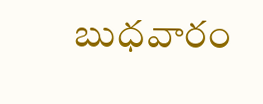బుధవారం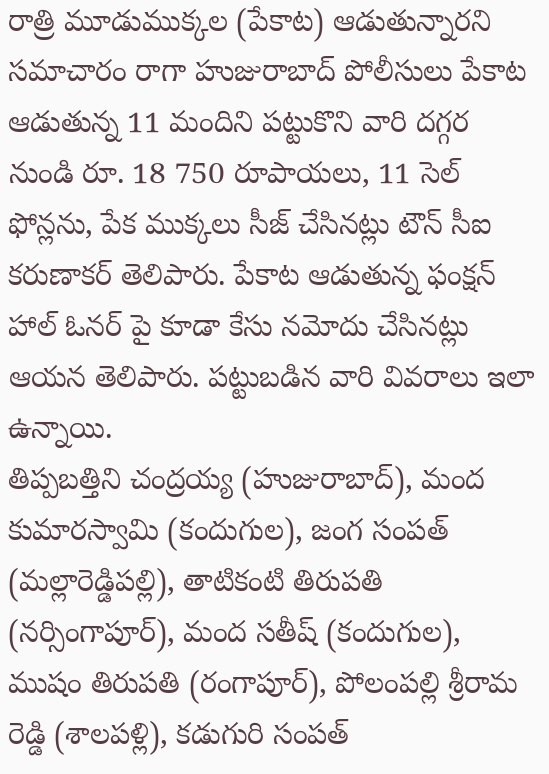రాత్రి మూడుముక్కల (పేకాట) ఆడుతున్నారని సమాచారం రాగా హుజురాబాద్ పోలీసులు పేకాట ఆడుతున్న 11 మందిని పట్టుకొని వారి దగ్గర నుండి రూ. 18 750 రూపాయలు, 11 సెల్ ఫోన్లను, పేక ముక్కలు సీజ్ చేసినట్లు టౌన్ సీఐ కరుణాకర్ తెలిపారు. పేకాట ఆడుతున్న ఫంక్షన్ హాల్ ఓనర్ పై కూడా కేసు నమోదు చేసినట్లు ఆయన తెలిపారు. పట్టుబడిన వారి వివరాలు ఇలా ఉన్నాయి.
తిప్పబత్తిని చంద్రయ్య (హుజురాబాద్), మంద కుమారస్వామి (కందుగుల), జంగ సంపత్ (మల్లారెడ్డిపల్లి), తాటికంటి తిరుపతి (నర్సింగాపూర్), మంద సతీష్ (కందుగుల), ముషం తిరుపతి (రంగాపూర్), పోలంపల్లి శ్రీరామ రెడ్డి (శాలపళ్లి), కడుగురి సంపత్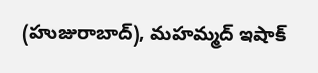(హుజురాబాద్), మహమ్మద్ ఇషాక్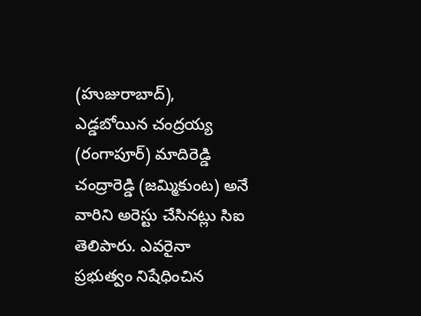(హుజురాబాద్), ఎడ్డబోయిన చంద్రయ్య (రంగాపూర్) మాదిరెడ్డి చంద్రారెడ్డి (జమ్మికుంట) అనే వారిని అరెస్టు చేసినట్లు సిఐ తెలిపారు. ఎవరైనా ప్రభుత్వం నిషేధించిన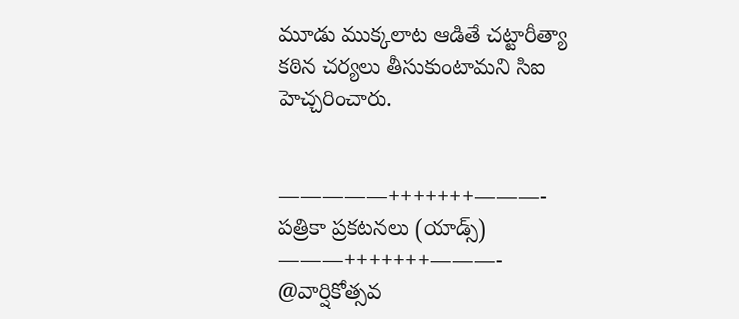మూడు ముక్కలాట ఆడితే చట్టారీత్యా కఠిన చర్యలు తీసుకుంటామని సిఐ హెచ్చరించారు.


—————+++++++———-
పత్రికా ప్రకటనలు (యాడ్స్)
———+++++++———-
@వార్షికోత్సవ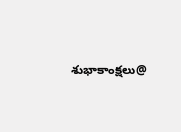శుభాకాంక్షలు@